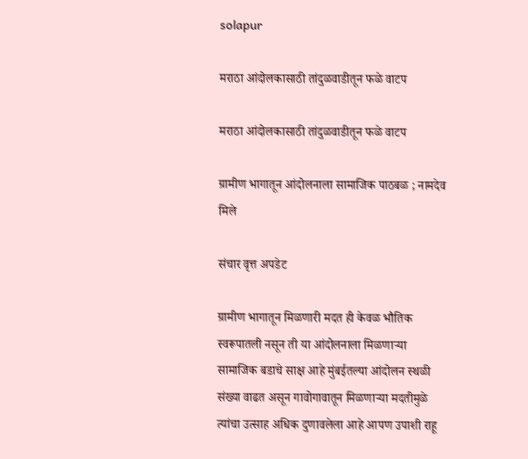solapur

मराठा आंदोलकासाठी तांदुळवाडीतून फळे वाटप

मराठा आंदोलकासाठी तांदुळवाडीतून फळे वाटप

ग्रामीण भागातून आंदोलनाला सामाजिक पाठबळ ; नामदेव मिले

संचार वृत्त अपडेट

ग्रामीण भागातून मिळणारी मदत ही केवळ भौतिक स्वरूपातली नसून ती या आंदोलनाला मिळणाऱ्या सामाजिक बडाचे साक्ष आहे मुंबईतल्या आंदोलन स्थळी संख्या वाढत असून गावोगावातून मिळणाऱ्या मदतीमुळे त्यांचा उत्साह अधिक दुणावलेला आहे आपण उपाशी राहू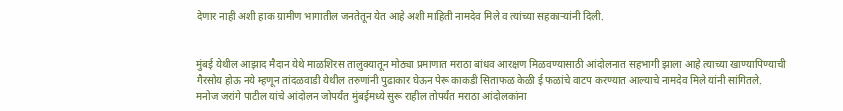देणार नाही अशी हाक ग्रामीण भागातील जनतेतून येत आहे अशी माहिती नामदेव मिले व त्यांच्या सहकाऱ्यांनी दिली.


मुंबई येथील आझाद मैदान येथे माळशिरस तालुक्यातून मोठ्या प्रमाणात मराठा बांधव आरक्षण मिळवण्यासाठी आंदोलनात सहभागी झाला आहे त्याच्या खाण्यापिण्याची गैरसोय होऊ नये म्हणून तांदळवाडी येथील तरुणांनी पुढाकार घेऊन पेरू काकडी सिताफळ केळी ई फळांचे वाटप करण्यात आल्याचे नामदेव मिले यांनी सांगितले.
मनोज जरांगे पाटील यांचे आंदोलन जोपर्यंत मुंबईमध्ये सुरू राहील तोपर्यंत मराठा आंदोलकांना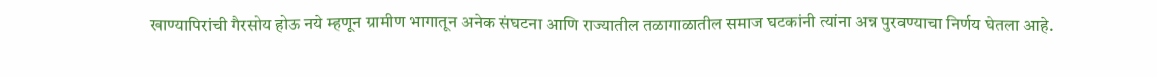खाण्यापिरांची गैरसोय होऊ नये म्हणून ग्रामीण भागातून अनेक संघटना आणि राज्यातील तळागाळातील समाज घटकांनी त्यांना अन्न पुरवण्याचा निर्णय घेतला आहे.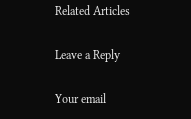Related Articles

Leave a Reply

Your email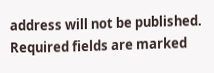address will not be published. Required fields are marked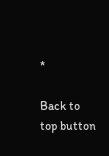*

Back to top button